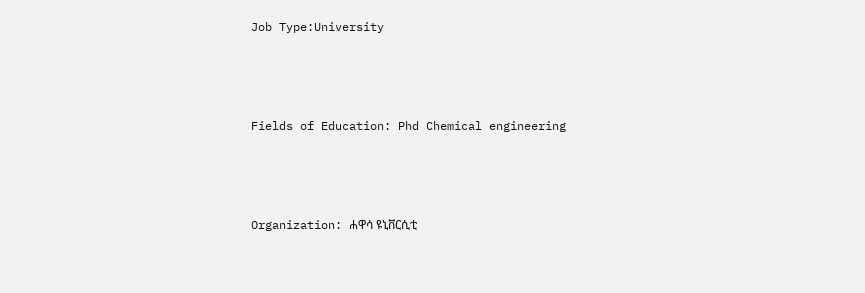Job Type:University



Fields of Education: Phd Chemical engineering



Organization: ሐዋሳ ዩኒቨርሲቲ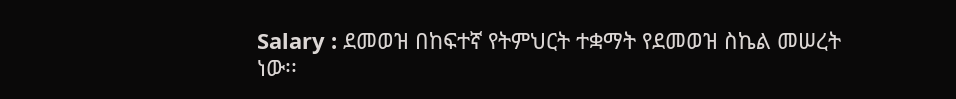Salary : ደመወዝ በከፍተኛ የትምህርት ተቋማት የደመወዝ ስኬል መሠረት ነው፡፡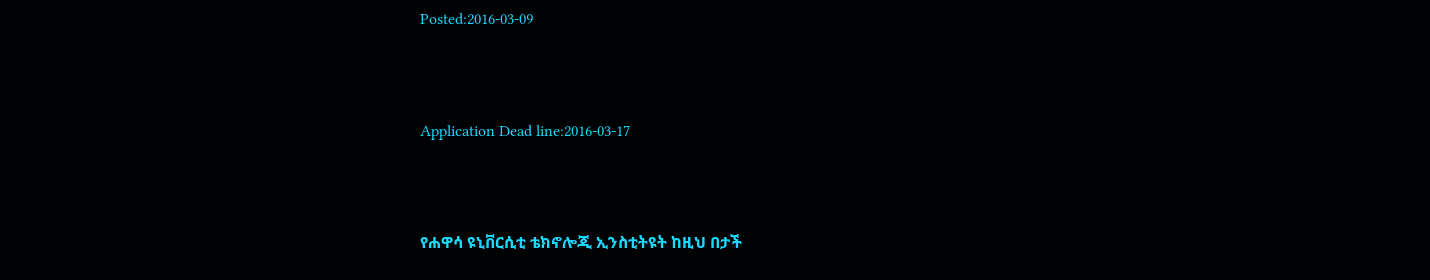Posted:2016-03-09



Application Dead line:2016-03-17



የሐዋሳ ዩኒቨርሲቲ ቴክኖሎጂ ኢንስቲትዩት ከዚህ በታች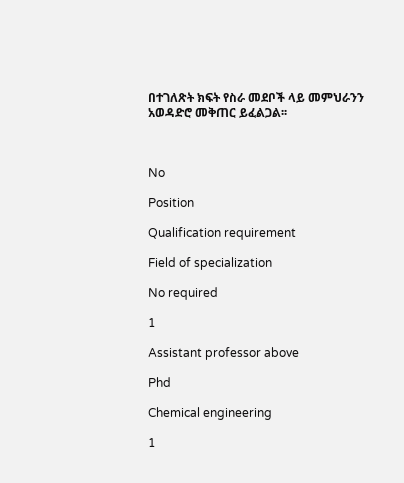በተገለጽት ክፍት የስራ መደቦች ላይ መምህራንን አወዳድሮ መቅጠር ይፈልጋል፡፡



No

Position

Qualification requirement

Field of specialization

No required

1

Assistant professor above

Phd

Chemical engineering

1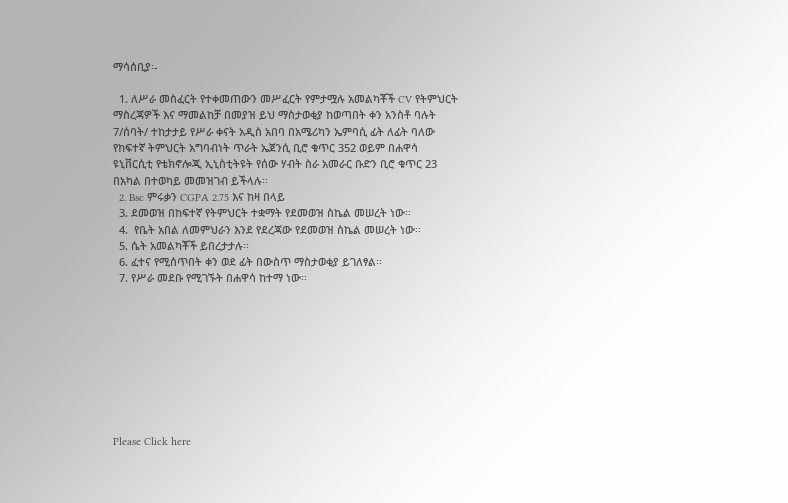ማሳሰቢያ፡-

  1. ለሥራ መስፈርት የተቀመጠውን መሥፈርት የምታሟሉ አመልካቾች CV የትምህርት ማስረጃዎች እና ማመልከቻ በመያዝ ይህ ማስታወቂያ ከወጣበት ቀን አንስቶ ባሉት 7/ሰባት/ ተከታታይ የሥራ ቀናት አዲስ አበባ በአሜሪካን ኤምባሲ ፊት ለፊት ባለው የከፍተኛ ትምህርት አግባብነት ጥራት ኤጀንሲ ቢሮ ቁጥር 352 ወይም በሐዋሳ ዩኒቨርሲቲ የቴክኖሎጂ ኢኒስቲትዩት የሰው ሃብት ስራ አመራር ቡድን ቢሮ ቁጥር 23 በአካል በተወካይ መመዝገብ ይችላሉ፡፡
  2. Bsc ምሩቃን CGPA 2.75 እና ከዛ በላይ
  3. ደመወዝ በከፍተኛ የትምህርት ተቋማት የደመወዝ ስኬል መሠረት ነው፡፡
  4.  የቤት አበል ለመምህራን እንደ የደረጃው የደመወዝ ስኬል መሠረት ነው፡፡
  5. ሴት አመልካቾች ይበረታታሉ፡፡
  6. ፈተና የሚሰጥበት ቀን ወደ ፊት በውስጥ ማስታወቂያ ይገለፃል፡፡
  7. የሥራ መደቡ የሚገኙት በሐዋሳ ከተማ ነው፡፡









Please Click here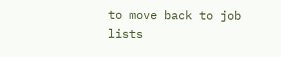to move back to job lists